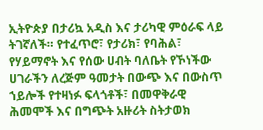ኢትዮጵያ በታሪኳ አዲስ እና ታሪካዊ ምዕራፍ ላይ ትገኛለች። የተፈጥሮ፣ የታሪክ፣ የባሕል፣ የሃይማኖት እና የሰው ሀብት ባለቤት የኾነችው ሀገራችን ለረጅም ዓመታት በውጭ እና በውስጥ ኀይሎች የተዛነፉ ፍላጎቶች፣ በመዋቅራዊ ሕመሞች እና በግጭት አዙሪት ስትታወክ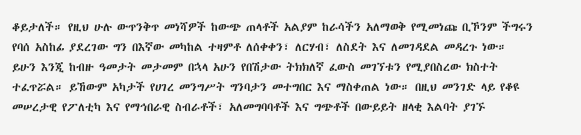ቆይታለች። የዚህ ሁሉ ውጥንቅጥ መነሻዎች ከውጭ ጠላቶች አልያም ከራሳችን አለማወቅ የሚመነጩ ቢኾንም ችግሩን የባሰ አስከፊ ያደረገው ግን በእኛው መካከል ተዛምቶ ለሰቀቀን፣ ለርሃብ፣ ለስደት እና ለመገዳደል መዳረጉ ነው።
ይሁን እንጂ ከብዙ ዓመታት መታመም በኋላ አሁን የበሽታው ትክክለኛ ፈውስ መገኘቱን የሚያበስረው ክስተት ተፈጥሯል። ይኸውም አካታች የሀገረ መንግሥት ግንባታን መተግበር እና ማስቀጠል ነው። በዚህ መንገድ ላይ የቆዩ መሠረታዊ የፖለቲካ እና የማኅበራዊ ስብራቶች፣ አለመግባባቶች እና ግጭቶች በውይይት ዘላቂ እልባት ያገኙ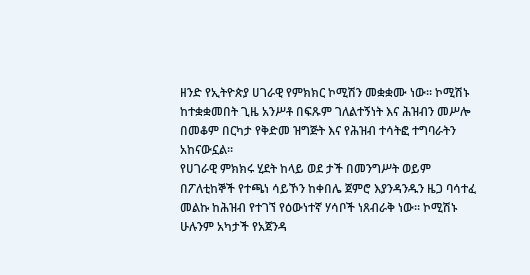ዘንድ የኢትዮጵያ ሀገራዊ የምክክር ኮሚሽን መቋቋሙ ነው። ኮሚሽኑ ከተቋቋመበት ጊዜ አንሥቶ በፍጹም ገለልተኝነት እና ሕዝብን መሥሎ በመቆም በርካታ የቅድመ ዝግጅት እና የሕዝብ ተሳትፎ ተግባራትን አከናውኗል።
የሀገራዊ ምክክሩ ሂደት ከላይ ወደ ታች በመንግሥት ወይም በፖለቲከኞች የተጫነ ሳይኾን ከቀበሌ ጀምሮ እያንዳንዱን ዜጋ ባሳተፈ መልኩ ከሕዝብ የተገኘ የዕውነተኛ ሃሳቦች ነጸብራቅ ነው። ኮሚሽኑ ሁሉንም አካታች የአጀንዳ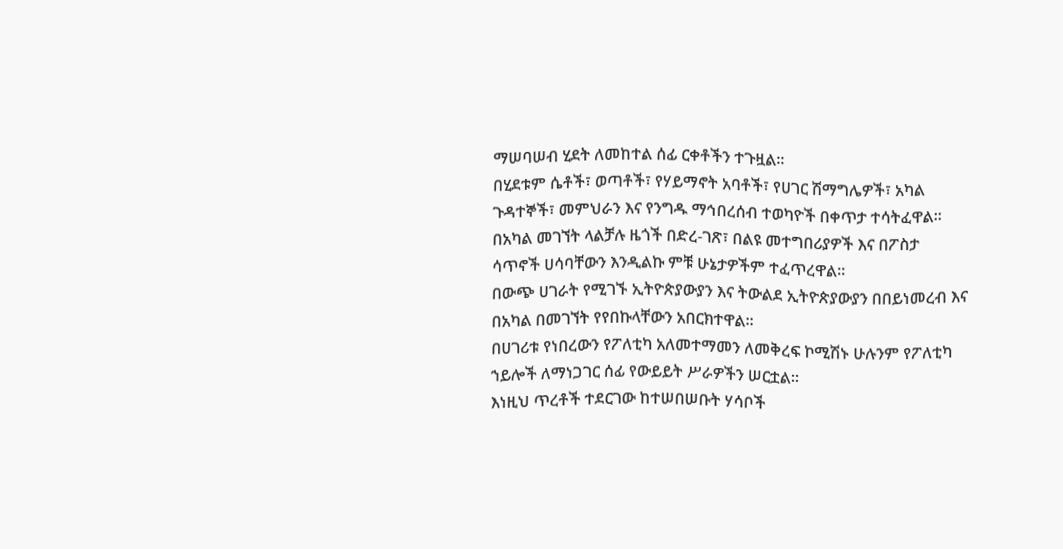ማሠባሠብ ሂደት ለመከተል ሰፊ ርቀቶችን ተጉዟል።
በሂደቱም ሴቶች፣ ወጣቶች፣ የሃይማኖት አባቶች፣ የሀገር ሽማግሌዎች፣ አካል ጉዳተኞች፣ መምህራን እና የንግዱ ማኅበረሰብ ተወካዮች በቀጥታ ተሳትፈዋል።
በአካል መገኘት ላልቻሉ ዜጎች በድረ-ገጽ፣ በልዩ መተግበሪያዎች እና በፖስታ ሳጥኖች ሀሳባቸውን እንዲልኩ ምቹ ሁኔታዎችም ተፈጥረዋል።
በውጭ ሀገራት የሚገኙ ኢትዮጵያውያን እና ትውልደ ኢትዮጵያውያን በበይነመረብ እና በአካል በመገኘት የየበኩላቸውን አበርክተዋል።
በሀገሪቱ የነበረውን የፖለቲካ አለመተማመን ለመቅረፍ ኮሚሽኑ ሁሉንም የፖለቲካ ኀይሎች ለማነጋገር ሰፊ የውይይት ሥራዎችን ሠርቷል።
እነዚህ ጥረቶች ተደርገው ከተሠበሠቡት ሃሳቦች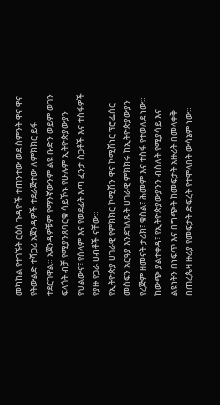መካከል የተገኙት ርዕሰ ጉዳዮች ተጠንተው ወደ ስምንት ዋና ዋና የትውልድ ተሻጋሪ አጀንዳዎች ተደራጅተው ለምክክር ይፋ ተደርገዋል። አጀንዳዎቹም የማንኛውንም ልዩ ቡድን ወይም ወገን ፍላጎት ብቻ የሚያንጸባርቁ ሳይኾኑ የሁሉም ኢትዮጵያውያን የህልውና፣ የሰላም እና የወደፊት እጣ ፈንታ ስጋቶች እና ተስፋዎች የያዙ የጋራ ሀብቶች ናቸው።
የኢትዮጵያ ሀገራዊ የምክክር ኮሚሽን ዋና ኮሚሽነር ፕሮፌሰር መስፍን አርዓያ እንደገለጹት ሀገራዊ ምክክሩ ከኢትዮጵያውያን የረጅም ዘመናት ታሪክ፣ ቁስል፣ ሕመም እና ተስፋ የተወለደ ነው። ከውጭ ያልተቀዳ፣ የኢትዮጵያውያንን ብስለት የሚያሳይ እና ልዩነትን በነፍጥ እና በግጭት ከመፍታት አዙሪት በመላቀቅ በጠረጴዛ ዙሪያ የመፍታት ድፍረት የተሞላበት ውሳኔም ነው።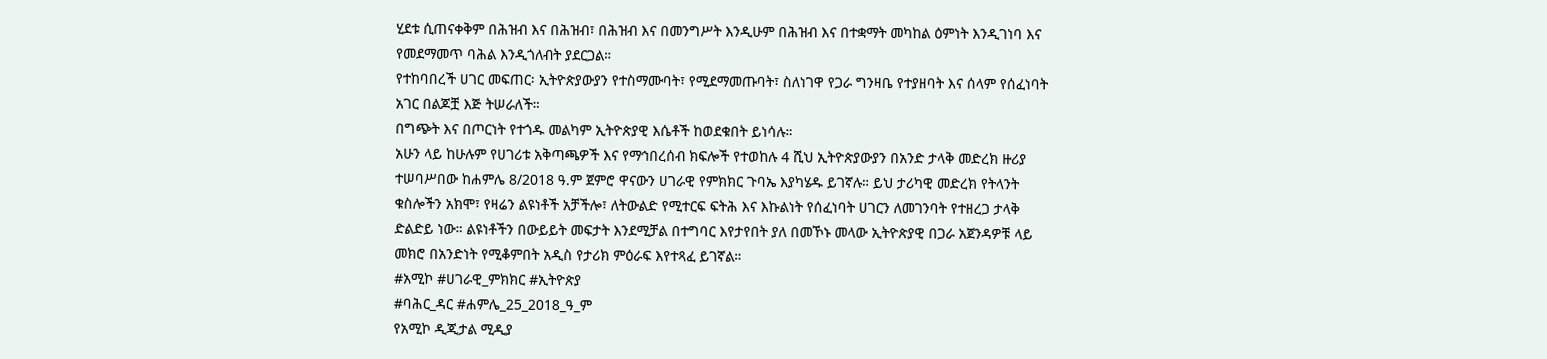ሂደቱ ሲጠናቀቅም በሕዝብ እና በሕዝብ፣ በሕዝብ እና በመንግሥት እንዲሁም በሕዝብ እና በተቋማት መካከል ዕምነት እንዲገነባ እና የመደማመጥ ባሕል እንዲጎለብት ያደርጋል።
የተከባበረች ሀገር መፍጠር፡ ኢትዮጵያውያን የተስማሙባት፣ የሚደማመጡባት፣ ስለነገዋ የጋራ ግንዛቤ የተያዘባት እና ሰላም የሰፈነባት አገር በልጆቿ እጅ ትሠራለች።
በግጭት እና በጦርነት የተጎዱ መልካም ኢትዮጵያዊ እሴቶች ከወደቁበት ይነሳሉ።
አሁን ላይ ከሁሉም የሀገሪቱ አቅጣጫዎች እና የማኅበረሰብ ክፍሎች የተወከሉ 4 ሺህ ኢትዮጵያውያን በአንድ ታላቅ መድረክ ዙሪያ ተሠባሥበው ከሐምሌ 8/2018 ዓ.ም ጀምሮ ዋናውን ሀገራዊ የምክክር ጉባኤ እያካሄዱ ይገኛሉ። ይህ ታሪካዊ መድረክ የትላንት ቁስሎችን አክሞ፣ የዛሬን ልዩነቶች አቻችሎ፣ ለትውልድ የሚተርፍ ፍትሕ እና እኩልነት የሰፈነባት ሀገርን ለመገንባት የተዘረጋ ታላቅ ድልድይ ነው። ልዩነቶችን በውይይት መፍታት እንደሚቻል በተግባር እየታየበት ያለ በመኾኑ መላው ኢትዮጵያዊ በጋራ አጀንዳዎቹ ላይ መክሮ በአንድነት የሚቆምበት አዲስ የታሪክ ምዕራፍ እየተጻፈ ይገኛል።
#አሚኮ #ሀገራዊ_ምክክር #ኢትዮጵያ
#ባሕር_ዳር #ሐምሌ_25_2018_ዓ_ም
የአሚኮ ዲጂታል ሚዲያ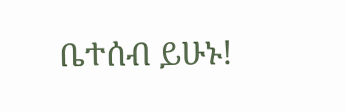ቤተሰብ ይሁኑ!